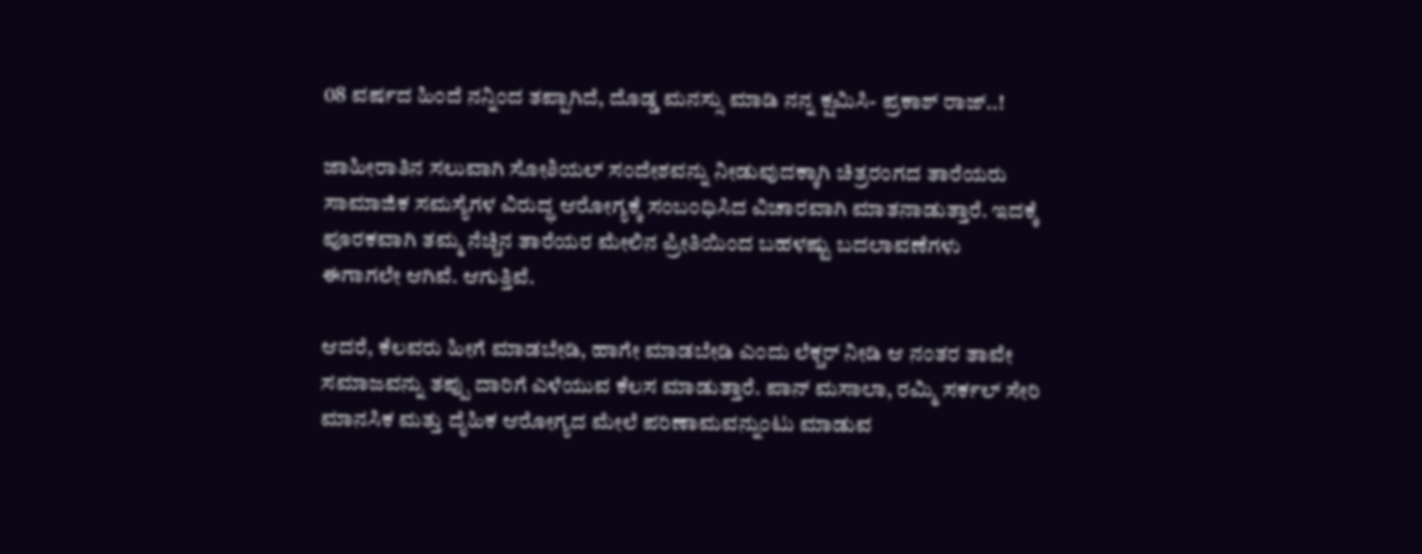08 ವರ್ಷದ ಹಿಂದೆ ನನ್ನಿಂದ ತಪ್ಪಾಗಿದೆ, ದೊಡ್ಡ ಮನಸ್ಸು ಮಾಡಿ ನನ್ನ ಕ್ಷಮಿಸಿ- ಪ್ರಕಾಶ್ ರಾಜ್..!

ಜಾಹೀರಾತಿನ ಸಲುವಾಗಿ ಸೋಶಿಯಲ್ ಸಂದೇಶವನ್ನು ನೀಡುವುದಕ್ಕಾಗಿ ಚಿತ್ರರಂಗದ ತಾರೆಯರು ಸಾಮಾಜಿಕ ಸಮಸ್ಯೆಗಳ ವಿರುದ್ಧ ಆರೋಗ್ಯಕ್ಕೆ ಸಂಬಂಧಿಸಿದ ವಿಚಾರವಾಗಿ ಮಾತನಾಡುತ್ತಾರೆ. ಇದಕ್ಕೆ ಪೂರಕವಾಗಿ ತಮ್ಮ ನೆಚ್ಚಿನ ತಾರೆಯರ ಮೇಲಿನ ಪ್ರೀತಿಯಿಂದ ಬಹಳಷ್ಟು ಬದಲಾವಣೆಗಳು ಈಗಾಗಲೇ ಆಗಿವೆ. ಆಗುತ್ತಿವೆ.

ಆದರೆ, ಕೆಲವರು ಹೀಗೆ ಮಾಡಬೇಡಿ, ಹಾಗೇ ಮಾಡಬೇಡಿ ಎಂದು ಲೆಕ್ಚರ್ ನೀಡಿ ಆ ನಂತರ ತಾವೇ ಸಮಾಜವನ್ನು ತಪ್ಪು ದಾರಿಗೆ ಎಳೆಯುವ ಕೆಲಸ ಮಾಡುತ್ತಾರೆ. ಪಾನ್ ಮಸಾಲಾ, ರಮ್ಮಿ ಸರ್ಕಲ್ ಸೇರಿ ಮಾನಸಿಕ ಮತ್ತು ದೈಹಿಕ ಆರೋಗ್ಯದ ಮೇಲೆ ಪರಿಣಾಮವನ್ನುಂಟು ಮಾಡುವ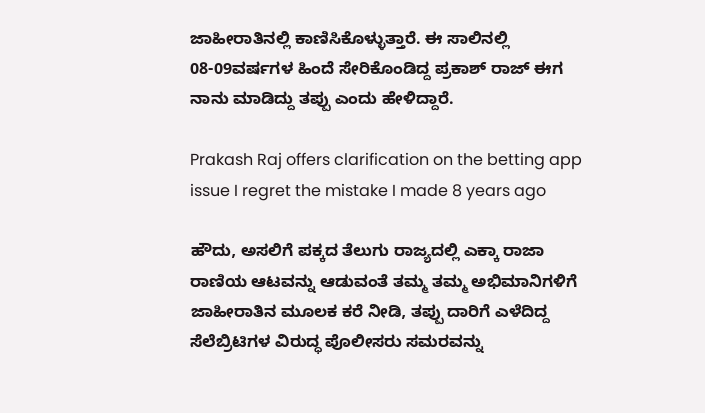ಜಾಹೀರಾತಿನಲ್ಲಿ ಕಾಣಿಸಿಕೊಳ್ಳುತ್ತಾರೆ. ಈ ಸಾಲಿನಲ್ಲಿ 08-09ವರ್ಷಗಳ ಹಿಂದೆ ಸೇರಿಕೊಂಡಿದ್ದ ಪ್ರಕಾಶ್ ರಾಜ್ ಈಗ ನಾನು ಮಾಡಿದ್ದು ತಪ್ಪು ಎಂದು ಹೇಳಿದ್ದಾರೆ.

Prakash Raj offers clarification on the betting app issue I regret the mistake I made 8 years ago

ಹೌದು, ಅಸಲಿಗೆ ಪಕ್ಕದ ತೆಲುಗು ರಾಜ್ಯದಲ್ಲಿ ಎಕ್ಕಾ ರಾಜಾ ರಾಣಿಯ ಆಟವನ್ನು ಆಡುವಂತೆ ತಮ್ಮ ತಮ್ಮ ಅಭಿಮಾನಿಗಳಿಗೆ ಜಾಹೀರಾತಿನ ಮೂಲಕ ಕರೆ ನೀಡಿ, ತಪ್ಪು ದಾರಿಗೆ ಎಳೆದಿದ್ದ ಸೆಲೆಬ್ರಿಟಿಗಳ ವಿರುದ್ಧ ಪೊಲೀಸರು ಸಮರವನ್ನು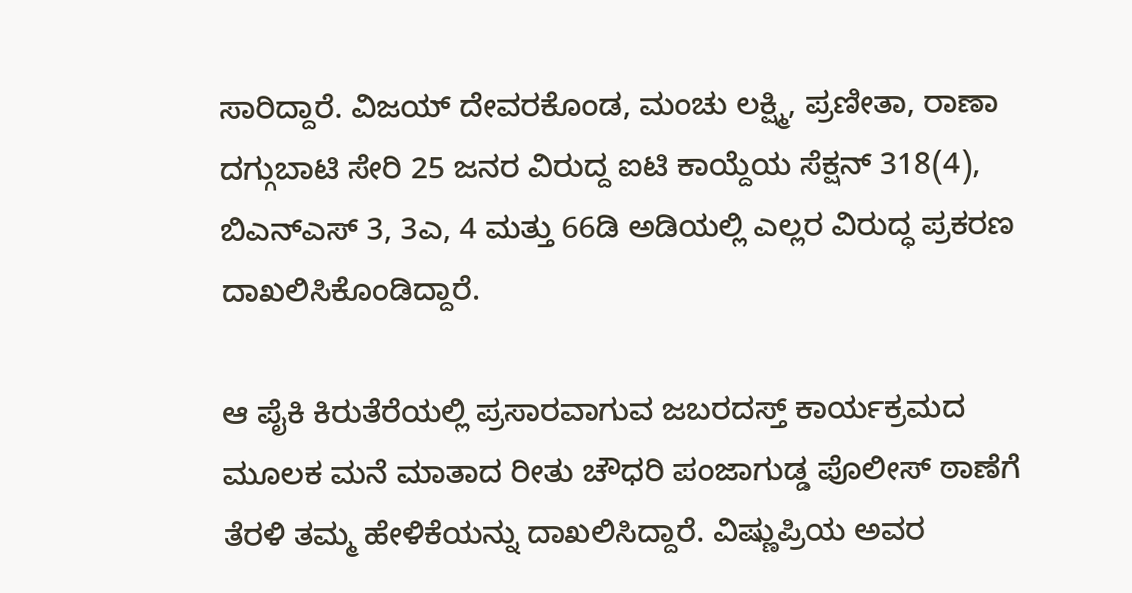ಸಾರಿದ್ದಾರೆ. ವಿಜಯ್ ದೇವರಕೊಂಡ, ಮಂಚು ಲಕ್ಷ್ಮಿ, ಪ್ರಣೀತಾ, ರಾಣಾ ದಗ್ಗುಬಾಟಿ ಸೇರಿ 25 ಜನರ ವಿರುದ್ದ ಐಟಿ ಕಾಯ್ದೆಯ ಸೆಕ್ಷನ್ 318(4), ಬಿಎನ್‌ಎಸ್ 3, 3ಎ, 4 ಮತ್ತು 66ಡಿ ಅಡಿಯಲ್ಲಿ ಎಲ್ಲರ ವಿರುದ್ಧ ಪ್ರಕರಣ ದಾಖಲಿಸಿಕೊಂಡಿದ್ದಾರೆ.

ಆ ಪೈಕಿ ಕಿರುತೆರೆಯಲ್ಲಿ ಪ್ರಸಾರವಾಗುವ ಜಬರದಸ್ತ್ ಕಾರ್ಯಕ್ರಮದ ಮೂಲಕ ಮನೆ ಮಾತಾದ ರೀತು ಚೌಧರಿ ಪಂಜಾಗುಡ್ಡ ಪೊಲೀಸ್ ಠಾಣೆಗೆ ತೆರಳಿ ತಮ್ಮ ಹೇಳಿಕೆಯನ್ನು ದಾಖಲಿಸಿದ್ದಾರೆ. ವಿಷ್ಣುಪ್ರಿಯ ಅವರ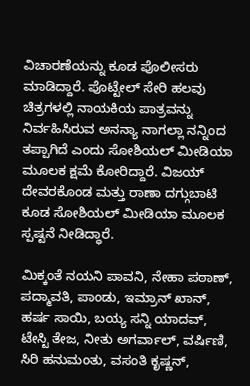ವಿಚಾರಣೆಯನ್ನು ಕೂಡ ಪೊಲೀಸರು ಮಾಡಿದ್ದಾರೆ. ಪೊಟ್ಟೇಲ್ ಸೇರಿ ಹಲವು ಚಿತ್ರಗಳಲ್ಲಿ ನಾಯಕಿಯ ಪಾತ್ರವನ್ನು ನಿರ್ವಹಿಸಿರುವ ಅನನ್ಯಾ ನಾಗಲ್ಲಾ ನನ್ನಿಂದ ತಪ್ಪಾಗಿದೆ ಎಂದು ಸೋಶಿಯಲ್ ಮೀಡಿಯಾ ಮೂಲಕ ಕ್ಷಮೆ ಕೋರಿದ್ದಾರೆ. ವಿಜಯ್ ದೇವರಕೊಂಡ ಮತ್ತು ರಾಣಾ ದಗ್ಗುಬಾಟಿ ಕೂಡ ಸೋಶಿಯಲ್ ಮೀಡಿಯಾ ಮೂಲಕ ಸ್ಪಷ್ಟನೆ ನೀಡಿದ್ಧಾರೆ.

ಮಿಕ್ಕಂತೆ ನಯನಿ ಪಾವನಿ, ನೇಹಾ ಪಠಾಣ್, ಪದ್ಮಾವತಿ, ಪಾಂಡು, ಇಮ್ರಾನ್ ಖಾನ್, ಹರ್ಷ ಸಾಯಿ, ಬಯ್ಯ ಸನ್ನಿ ಯಾದವ್, ಟೇಸ್ಟಿ ತೇಜ, ನೀತು ಅಗರ್ವಾಲ್, ವರ್ಷಿಣಿ, ಸಿರಿ ಹನುಮಂತು, ವಸಂತಿ ಕೃಷ್ಣನ್,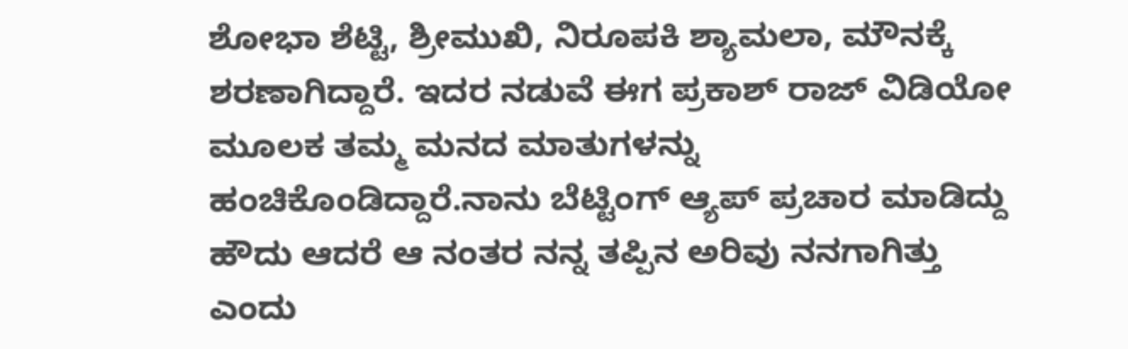ಶೋಭಾ ಶೆಟ್ಟಿ, ಶ್ರೀಮುಖಿ, ನಿರೂಪಕಿ ಶ್ಯಾಮಲಾ, ಮೌನಕ್ಕೆ ಶರಣಾಗಿದ್ದಾರೆ. ಇದರ ನಡುವೆ ಈಗ ಪ್ರಕಾಶ್ ರಾಜ್ ವಿಡಿಯೋ ಮೂಲಕ ತಮ್ಮ ಮನದ ಮಾತುಗಳನ್ನು ಹಂಚಿಕೊಂಡಿದ್ದಾರೆ.ನಾನು ಬೆಟ್ಟಿಂಗ್ ಆ್ಯಪ್‌ ಪ್ರಚಾರ ಮಾಡಿದ್ದು ಹೌದು ಆದರೆ ಆ ನಂತರ ನನ್ನ ತಪ್ಪಿನ ಅರಿವು ನನಗಾಗಿತ್ತು ಎಂದು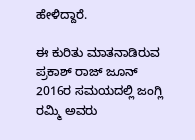ಹೇಳಿದ್ದಾರೆ.

ಈ ಕುರಿತು ಮಾತನಾಡಿರುವ ಪ್ರಕಾಶ್ ರಾಜ್ ಜೂನ್ 2016ರ ಸಮಯದಲ್ಲಿ ಜಂಗ್ಲಿ ರಮ್ಮಿ ಅವರು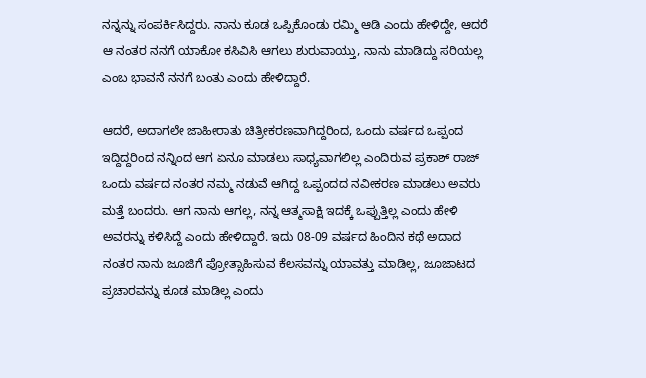ನನ್ನನ್ನು ಸಂಪರ್ಕಿಸಿದ್ದರು. ನಾನು ಕೂಡ ಒಪ್ಪಿಕೊಂಡು ರಮ್ಮಿ ಆಡಿ ಎಂದು ಹೇಳಿದ್ದೇ, ಆದರೆ ಆ ನಂತರ ನನಗೆ ಯಾಕೋ ಕಸಿವಿಸಿ ಆಗಲು ಶುರುವಾಯ್ತು, ನಾನು ಮಾಡಿದ್ದು ಸರಿಯಲ್ಲ ಎಂಬ ಭಾವನೆ ನನಗೆ ಬಂತು ಎಂದು ಹೇಳಿದ್ದಾರೆ.

ಆದರೆ, ಅದಾಗಲೇ ಜಾಹೀರಾತು ಚಿತ್ರೀಕರಣವಾಗಿದ್ದರಿಂದ, ಒಂದು ವರ್ಷದ ಒಪ್ಪಂದ ಇದ್ದಿದ್ದರಿಂದ ನನ್ನಿಂದ ಆಗ ಏನೂ ಮಾಡಲು ಸಾಧ್ಯವಾಗಲಿಲ್ಲ ಎಂದಿರುವ ಪ್ರಕಾಶ್ ರಾಜ್ ಒಂದು ವರ್ಷದ ನಂತರ ನಮ್ಮ ನಡುವೆ ಆಗಿದ್ದ ಒಪ್ಪಂದದ ನವೀಕರಣ ಮಾಡಲು ಅವರು ಮತ್ತೆ ಬಂದರು. ಆಗ ನಾನು ಆಗಲ್ಲ, ನನ್ನ ಆತ್ಮಸಾಕ್ಷಿ ಇದಕ್ಕೆ ಒಪ್ಪುತ್ತಿಲ್ಲ ಎಂದು ಹೇಳಿ ಅವರನ್ನು ಕಳಿಸಿದ್ದೆ ಎಂದು ಹೇಳಿದ್ದಾರೆ. ಇದು 08-09 ವರ್ಷದ ಹಿಂದಿನ ಕಥೆ ಅದಾದ ನಂತರ ನಾನು ಜೂಜಿಗೆ ಪ್ರೋತ್ಸಾಹಿಸುವ ಕೆಲಸವನ್ನು ಯಾವತ್ತು ಮಾಡಿಲ್ಲ, ಜೂಜಾಟದ ಪ್ರಚಾರವನ್ನು ಕೂಡ ಮಾಡಿಲ್ಲ ಎಂದು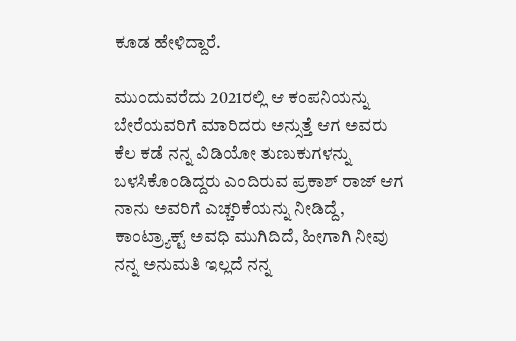ಕೂಡ ಹೇಳಿದ್ದಾರೆ.

ಮುಂದುವರೆದು 2021ರಲ್ಲಿ ಆ ಕಂಪನಿಯನ್ನು ಬೇರೆಯವರಿಗೆ ಮಾರಿದರು ಅನ್ಸುತ್ತೆ ಆಗ ಅವರು ಕೆಲ ಕಡೆ ನನ್ನ ವಿಡಿಯೋ ತುಣುಕುಗಳನ್ನು ಬಳಸಿಕೊಂಡಿದ್ದರು ಎಂದಿರುವ ಪ್ರಕಾಶ್ ರಾಜ್ ಆಗ ನಾನು ಅವರಿಗೆ ಎಚ್ಚರಿಕೆಯನ್ನು ನೀಡಿದ್ದೆ, ಕಾಂಟ್ರ್ಯಾಕ್ಟ್ ಅವಧಿ ಮುಗಿದಿದೆ, ಹೀಗಾಗಿ ನೀವು ನನ್ನ ಅನುಮತಿ ಇಲ್ಲದೆ ನನ್ನ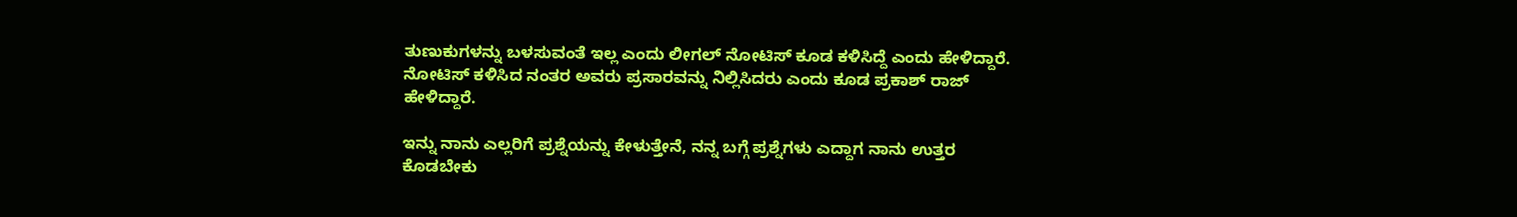ತುಣುಕುಗಳನ್ನು ಬಳಸುವಂತೆ ಇಲ್ಲ ಎಂದು ಲೀಗಲ್ ನೋಟಿಸ್ ಕೂಡ ಕಳಿಸಿದ್ದೆ ಎಂದು ಹೇಳಿದ್ದಾರೆ. ನೋಟಿಸ್ ಕಳಿಸಿದ ನಂತರ ಅವರು ಪ್ರಸಾರವನ್ನು ನಿಲ್ಲಿಸಿದರು ಎಂದು ಕೂಡ ಪ್ರಕಾಶ್ ರಾಜ್ ಹೇಳಿದ್ದಾರೆ.

ಇನ್ನು ನಾನು ಎಲ್ಲರಿಗೆ ಪ್ರಶ್ನೆಯನ್ನು ಕೇಳುತ್ತೇನೆ, ನನ್ನ ಬಗ್ಗೆ ಪ್ರಶ್ನೆಗಳು ಎದ್ದಾಗ ನಾನು ಉತ್ತರ ಕೊಡಬೇಕು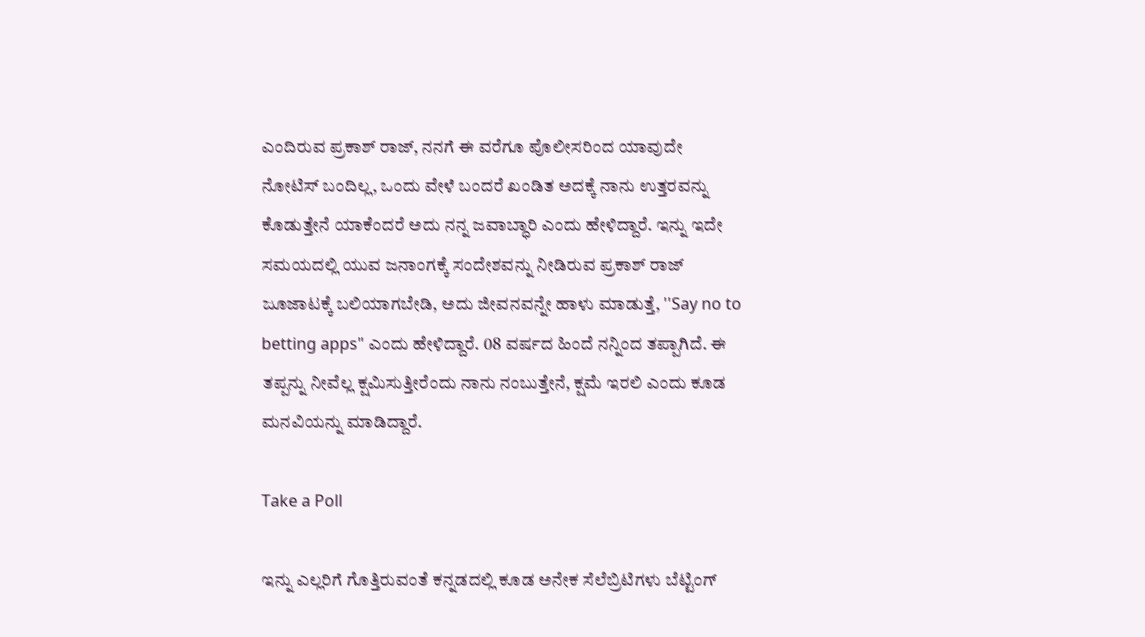ಎಂದಿರುವ ಪ್ರಕಾಶ್ ರಾಜ್, ನನಗೆ ಈ ವರೆಗೂ ಪೊಲೀಸರಿಂದ ಯಾವುದೇ ನೋಟಿಸ್ ಬಂದಿಲ್ಲ, ಒಂದು ವೇಳೆ ಬಂದರೆ ಖಂಡಿತ ಅದಕ್ಕೆ ನಾನು ಉತ್ತರವನ್ನು ಕೊಡುತ್ತೇನೆ ಯಾಕೆಂದರೆ ಅದು ನನ್ನ ಜವಾಬ್ಧಾರಿ ಎಂದು ಹೇಳಿದ್ದಾರೆ. ಇನ್ನು ಇದೇ ಸಮಯದಲ್ಲಿ ಯುವ ಜನಾಂಗಕ್ಕೆ ಸಂದೇಶವನ್ನು ನೀಡಿರುವ ಪ್ರಕಾಶ್ ರಾಜ್ ಜೂಜಾಟಕ್ಕೆ ಬಲಿಯಾಗಬೇಡಿ, ಅದು ಜೀವನವನ್ನೇ ಹಾಳು ಮಾಡುತ್ತೆ, ''Say no to betting apps" ಎಂದು ಹೇಳಿದ್ದಾರೆ. 08 ವರ್ಷದ ಹಿಂದೆ ನನ್ನಿಂದ ತಪ್ಪಾಗಿದೆ. ಈ ತಪ್ಪನ್ನು ನೀವೆಲ್ಲ ಕ್ಷಮಿಸುತ್ತೀರೆಂದು ನಾನು ನಂಬುತ್ತೇನೆ, ಕ್ಷಮೆ ಇರಲಿ ಎಂದು ಕೂಡ ಮನವಿಯನ್ನು ಮಾಡಿದ್ದಾರೆ.

Take a Poll

ಇನ್ನು ಎಲ್ಲರಿಗೆ ಗೊತ್ತಿರುವಂತೆ ಕನ್ನಡದಲ್ಲಿ ಕೂಡ ಅನೇಕ ಸೆಲೆಬ್ರಿಟಿಗಳು ಬೆಟ್ಟಿಂಗ್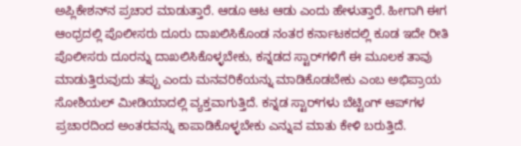ಅಪ್ಲಿಕೇಶನ್‌ನ ಪ್ರಚಾರ ಮಾಡುತ್ತಾರೆ. ಆಡೂ ಆಟ ಆಡು ಎಂದು ಹೇಳುತ್ತಾರೆ. ಹೀಗಾಗಿ ಈಗ ಆಂಧ್ರದಲ್ಲಿ ಪೊಲೀಸರು ದೂರು ದಾಖಲಿಸಿಕೊಂಡ ನಂತರ ಕರ್ನಾಟಕದಲ್ಲಿ ಕೂಡ ಇದೇ ರೀತಿ ಪೊಲೀಸರು ದೂರನ್ನು ದಾಖಲಿಸಿಕೊಳ್ಳಬೇಕು, ಕನ್ನಡದ ಸ್ಟಾರ್‌ಗಳಿಗೆ ಈ ಮೂಲಕ ತಾವು ಮಾಡುತ್ತಿರುವುದು ತಪ್ಪು ಎಂದು ಮನವರಿಕೆಯನ್ನು ಮಾಡಿಕೊಡಬೇಕು ಎಂಬ ಅಭಿಪ್ರಾಯ ಸೋಶಿಯಲ್ ಮೀಡಿಯಾದಲ್ಲಿ ವ್ಯಕ್ತವಾಗುತ್ತಿದೆ. ಕನ್ನಡ ಸ್ಟಾರ್‌ಗಳು ಬೆಟ್ಟಿಂಗ್ ಆಪ್‌ಗಳ ಪ್ರಚಾರದಿಂದ ಅಂತರವನ್ನು ಕಾಪಾಡಿಕೊಳ್ಳಬೇಕು ಎನ್ನುವ ಮಾತು ಕೇಳಿ ಬರುತ್ತಿದೆ.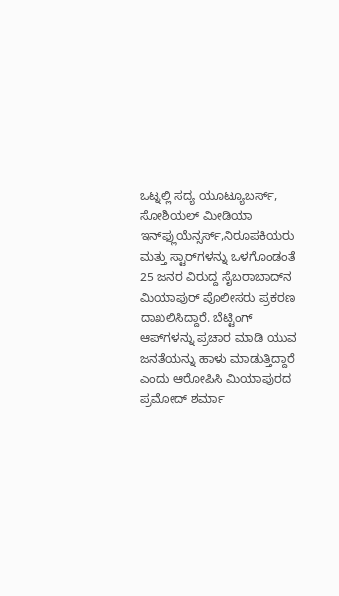ಒಟ್ನಲ್ಲಿ ಸದ್ಯ ಯೂಟ್ಯೂಬರ್ಸ್, ಸೋಶಿಯಲ್ ಮೀಡಿಯಾ ಇನ್‌ಫ್ಲುಯೆನ್ಸರ್ಸ್,ನಿರೂಪಕಿಯರು ಮತ್ತು ಸ್ಟಾರ್‌ಗಳನ್ನು ಒಳಗೊಂಡಂತೆ 25 ಜನರ ವಿರುದ್ದ ಸೈಬರಾಬಾದ್‌ನ ಮಿಯಾಪುರ್ ಪೊಲೀಸರು ಪ್ರಕರಣ ದಾಖಲಿಸಿದ್ದಾರೆ. ಬೆಟ್ಟಿಂಗ್ ಆಪ್‌ಗಳನ್ನು ಪ್ರಚಾರ ಮಾಡಿ ಯುವ ಜನತೆಯನ್ನು ಹಾಳು ಮಾಡುತ್ತಿದ್ದಾರೆ ಎಂದು ಆರೋಪಿಸಿ ಮಿಯಾಪುರದ ಪ್ರಮೋದ್ ಶರ್ಮಾ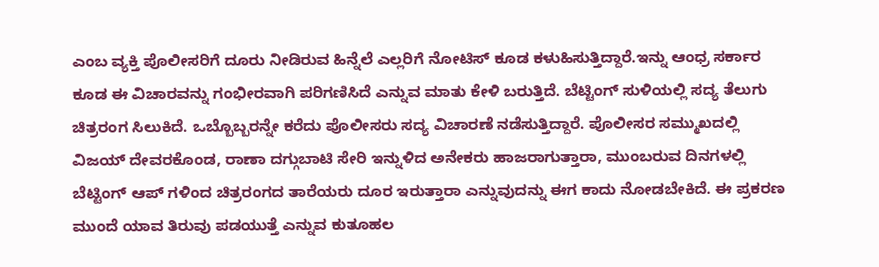ಎಂಬ ವ್ಯಕ್ತಿ ಪೊಲೀಸರಿಗೆ ದೂರು ನೀಡಿರುವ ಹಿನ್ನೆಲೆ ಎಲ್ಲರಿಗೆ ನೋಟಿಸ್ ಕೂಡ ಕಳುಹಿಸುತ್ತಿದ್ದಾರೆ.ಇನ್ನು ಆಂಧ್ರ ಸರ್ಕಾರ ಕೂಡ ಈ ವಿಚಾರವನ್ನು ಗಂಭೀರವಾಗಿ ಪರಿಗಣಿಸಿದೆ ಎನ್ನುವ ಮಾತು ಕೇಳಿ ಬರುತ್ತಿದೆ. ಬೆಟ್ಟಿಂಗ್ ಸುಳಿಯಲ್ಲಿ ಸದ್ಯ ತೆಲುಗು ಚಿತ್ರರಂಗ ಸಿಲುಕಿದೆ. ಒಬ್ಬೊಬ್ಬರನ್ನೇ ಕರೆದು ಪೊಲೀಸರು ಸದ್ಯ ವಿಚಾರಣೆ ನಡೆಸುತ್ತಿದ್ದಾರೆ. ಪೊಲೀಸರ ಸಮ್ಮುಖದಲ್ಲಿ ವಿಜಯ್ ದೇವರಕೊಂಡ, ರಾಣಾ ದಗ್ಗುಬಾಟಿ ಸೇರಿ ಇನ್ನುಳಿದ ಅನೇಕರು ಹಾಜರಾಗುತ್ತಾರಾ, ಮುಂಬರುವ ದಿನಗಳಲ್ಲಿ ಬೆಟ್ಟಿಂಗ್ ಆಪ್‌ ಗಳಿಂದ ಚಿತ್ರರಂಗದ ತಾರೆಯರು ದೂರ ಇರುತ್ತಾರಾ ಎನ್ನುವುದನ್ನು ಈಗ ಕಾದು ನೋಡಬೇಕಿದೆ. ಈ ಪ್ರಕರಣ ಮುಂದೆ ಯಾವ ತಿರುವು ಪಡಯುತ್ತೆ ಎನ್ನುವ ಕುತೂಹಲ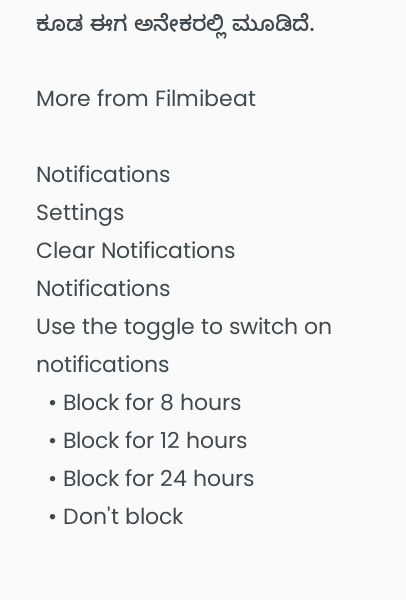ಕೂಡ ಈಗ ಅನೇಕರಲ್ಲಿ ಮೂಡಿದೆ.

More from Filmibeat

Notifications
Settings
Clear Notifications
Notifications
Use the toggle to switch on notifications
  • Block for 8 hours
  • Block for 12 hours
  • Block for 24 hours
  • Don't block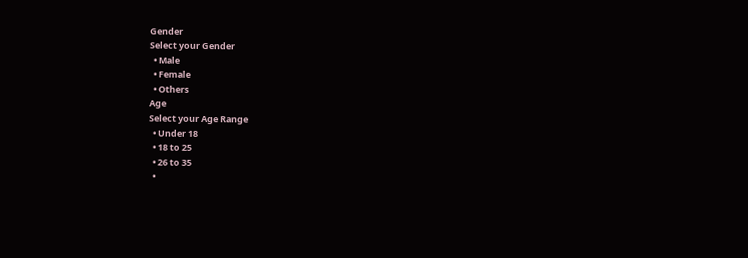Gender
Select your Gender
  • Male
  • Female
  • Others
Age
Select your Age Range
  • Under 18
  • 18 to 25
  • 26 to 35
  •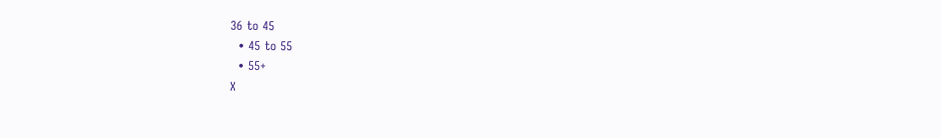36 to 45
  • 45 to 55
  • 55+
X